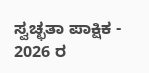ಸ್ವಚ್ಛತಾ ಪಾಕ್ಷಿಕ - 2026 ರ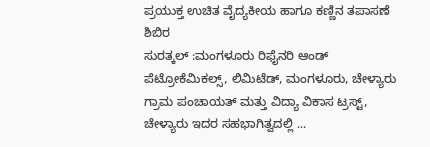ಪ್ರಯುಕ್ತ ಉಚಿತ ವೈದ್ಯಕೀಯ ಹಾಗೂ ಕಣ್ಣಿನ ತಪಾಸಣೆ ಶಿಬಿರ
ಸುರತ್ಕಲ್ :ಮಂಗಳೂರು ರಿಫೈನರಿ ಆಂಡ್ ಪೆಟ್ರೋಕೆಮಿಕಲ್ಸ್, ಲಿಮಿಟೆಡ್, ಮಂಗಳೂರು, ಚೇಳ್ಯಾರು ಗ್ರಾಮ ಪಂಚಾಯತ್ ಮತ್ತು ವಿದ್ಯಾ ವಿಕಾಸ ಟ್ರಸ್ಟ್, ಚೇಳ್ಯಾರು ಇದರ ಸಹಭಾಗಿತ್ವದಲ್ಲಿ ...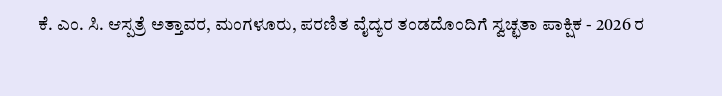ಕೆ. ಎಂ. ಸಿ. ಆಸ್ಪತ್ರೆ ಅತ್ತಾವರ, ಮಂಗಳೂರು, ಪರಣಿತ ವೈದ್ಯರ ತಂಡದೊಂದಿಗೆ ಸ್ವಚ್ಛತಾ ಪಾಕ್ಷಿಕ - 2026 ರ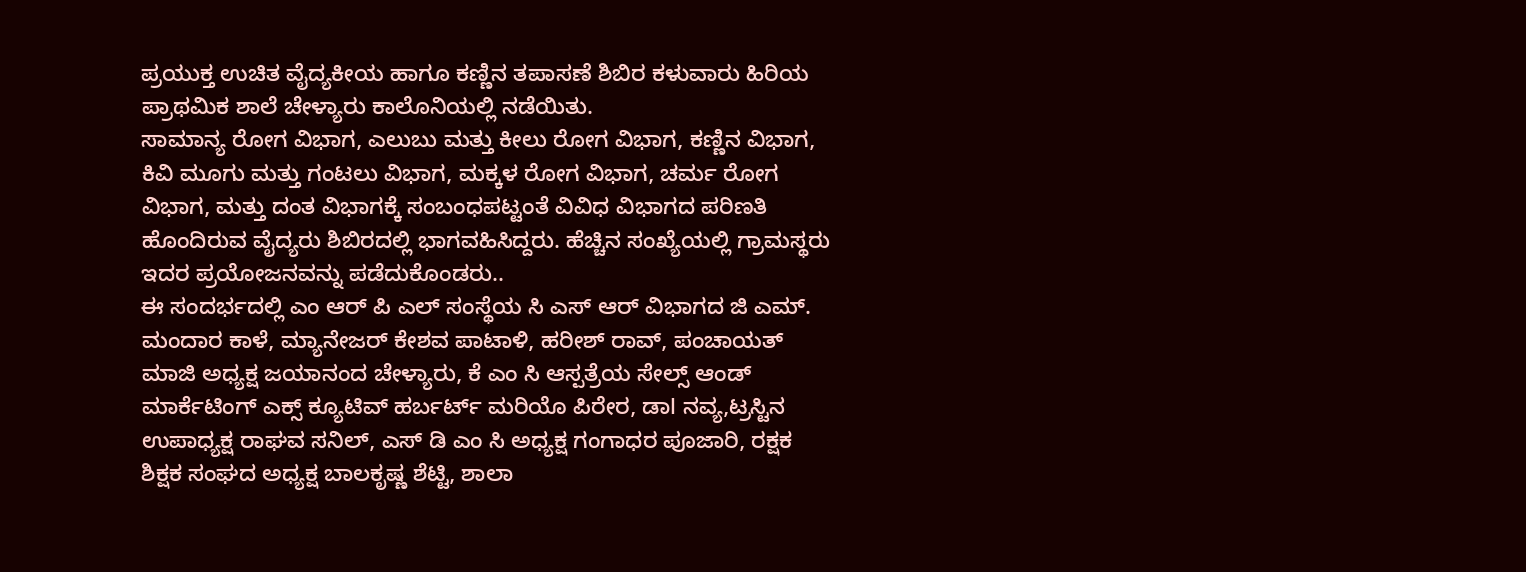ಪ್ರಯುಕ್ತ ಉಚಿತ ವೈದ್ಯಕೀಯ ಹಾಗೂ ಕಣ್ಣಿನ ತಪಾಸಣೆ ಶಿಬಿರ ಕಳುವಾರು ಹಿರಿಯ ಪ್ರಾಥಮಿಕ ಶಾಲೆ ಚೇಳ್ಯಾರು ಕಾಲೊನಿಯಲ್ಲಿ ನಡೆಯಿತು.
ಸಾಮಾನ್ಯ ರೋಗ ವಿಭಾಗ, ಎಲುಬು ಮತ್ತು ಕೀಲು ರೋಗ ವಿಭಾಗ, ಕಣ್ಣಿನ ವಿಭಾಗ, ಕಿವಿ ಮೂಗು ಮತ್ತು ಗಂಟಲು ವಿಭಾಗ, ಮಕ್ಕಳ ರೋಗ ವಿಭಾಗ, ಚರ್ಮ ರೋಗ ವಿಭಾಗ, ಮತ್ತು ದಂತ ವಿಭಾಗಕ್ಕೆ ಸಂಬಂಧಪಟ್ಟಂತೆ ವಿವಿಧ ವಿಭಾಗದ ಪರಿಣತಿ ಹೊಂದಿರುವ ವೈದ್ಯರು ಶಿಬಿರದಲ್ಲಿ ಭಾಗವಹಿಸಿದ್ದರು. ಹೆಚ್ಚಿನ ಸಂಖ್ಯೆಯಲ್ಲಿ ಗ್ರಾಮಸ್ಥರು ಇದರ ಪ್ರಯೋಜನವನ್ನು ಪಡೆದುಕೊಂಡರು..
ಈ ಸಂದರ್ಭದಲ್ಲಿ ಎಂ ಆರ್ ಪಿ ಎಲ್ ಸಂಸ್ಥೆಯ ಸಿ ಎಸ್ ಆರ್ ವಿಭಾಗದ ಜಿ ಎಮ್. ಮಂದಾರ ಕಾಳೆ, ಮ್ಯಾನೇಜರ್ ಕೇಶವ ಪಾಟಾಳಿ, ಹರೀಶ್ ರಾವ್, ಪಂಚಾಯತ್ ಮಾಜಿ ಅಧ್ಯಕ್ಷ ಜಯಾನಂದ ಚೇಳ್ಯಾರು, ಕೆ ಎಂ ಸಿ ಆಸ್ಪತ್ರೆಯ ಸೇಲ್ಸ್ ಆಂಡ್ ಮಾರ್ಕೆಟಿಂಗ್ ಎಕ್ಸ್ ಕ್ಯೂಟಿವ್ ಹರ್ಬರ್ಟ್ ಮರಿಯೊ ಪಿರೇರ, ಡಾl ನವ್ಯ,ಟ್ರಸ್ಟಿನ ಉಪಾಧ್ಯಕ್ಷ ರಾಘವ ಸನಿಲ್, ಎಸ್ ಡಿ ಎಂ ಸಿ ಅಧ್ಯಕ್ಷ ಗಂಗಾಧರ ಪೂಜಾರಿ, ರಕ್ಷಕ ಶಿಕ್ಷಕ ಸಂಘದ ಅಧ್ಯಕ್ಷ ಬಾಲಕೃಷ್ಣ ಶೆಟ್ಟಿ, ಶಾಲಾ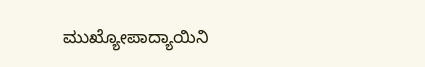ಮುಖ್ಯೋಪಾದ್ಯಾಯಿನಿ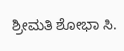ಶ್ರೀಮತಿ ಶೋಭಾ ಸಿ.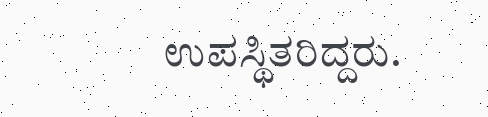ಉಪಸ್ಥಿತರಿದ್ದರು.